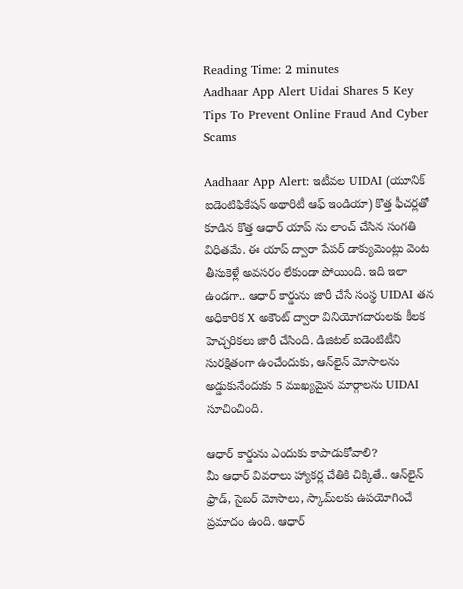Reading Time: 2 minutes
Aadhaar App Alert Uidai Shares 5 Key Tips To Prevent Online Fraud And Cyber Scams

Aadhaar App Alert: ఇటీవల UIDAI (యూనిక్ ఐడెంటిఫికేషన్ అథారిటీ ఆఫ్ ఇండియా) కొత్త ఫీచర్లతో కూడిన కొత్త ఆధార్ యాప్ ను లాంచ్ చేసిన సంగతి విధితమే. ఈ యాప్ ద్వారా పేపర్ డాక్యుమెంట్లు వెంట తీసుకెళ్లే అవసరం లేకుండా పోయింది. ఇది ఇలా ఉండగా.. ఆధార్ కార్డును జారీ చేసే సంస్థ UIDAI తన అధికారిక X అకౌంట్ ద్వారా వినియోగదారులకు కీలక హెచ్చరికలు జారీ చేసింది. డిజిటల్ ఐడెంటిటీని సురక్షితంగా ఉంచేందుకు, ఆన్‌లైన్ మోసాలను అడ్డుకునేందుకు 5 ముఖ్యమైన మార్గాలను UIDAI సూచించింది.

ఆధార్ కార్డును ఎందుకు కాపాడుకోవాలి?
మీ ఆధార్ వివరాలు హ్యాకర్ల చేతికి చిక్కితే.. ఆన్‌లైన్ ఫ్రాడ్, సైబర్ మోసాలు, స్కామ్‌లకు ఉపయోగించే ప్రమాదం ఉంది. ఆధార్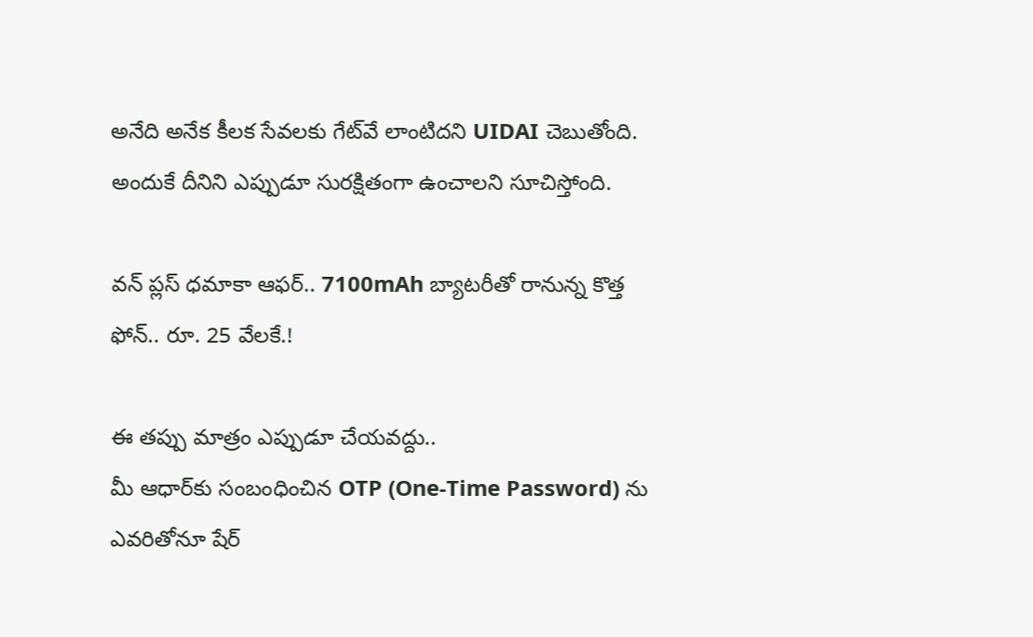అనేది అనేక కీలక సేవలకు గేట్‌వే లాంటిదని UIDAI చెబుతోంది. అందుకే దీనిని ఎప్పుడూ సురక్షితంగా ఉంచాలని సూచిస్తోంది.

వన్ ప్లస్ ధమాకా ఆఫర్.. 7100mAh బ్యాటరీతో రానున్న కొత్త ఫోన్.. రూ. 25 వేలకే.!

ఈ తప్పు మాత్రం ఎప్పుడూ చేయవద్దు..
మీ ఆధార్‌కు సంబంధించిన OTP (One-Time Password) ను ఎవరితోనూ షేర్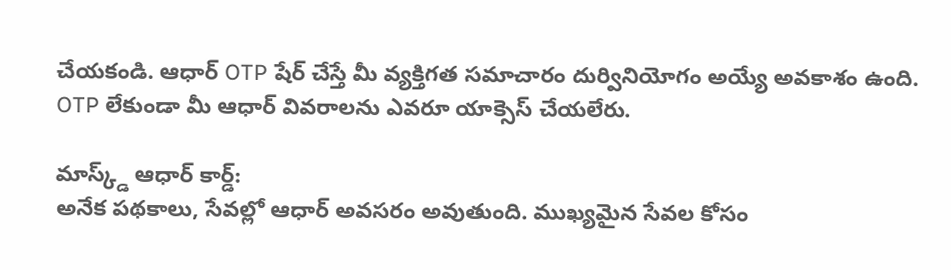చేయకండి. ఆధార్ OTP షేర్ చేస్తే మీ వ్యక్తిగత సమాచారం దుర్వినియోగం అయ్యే అవకాశం ఉంది. OTP లేకుండా మీ ఆధార్ వివరాలను ఎవరూ యాక్సెస్ చేయలేరు.

మాస్క్డ్ ఆధార్ కార్డ్‌:
అనేక పథకాలు, సేవల్లో ఆధార్ అవసరం అవుతుంది. ముఖ్యమైన సేవల కోసం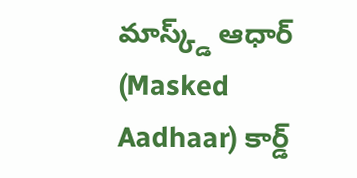మాస్క్డ్ ఆధార్ (Masked Aadhaar) కార్డ్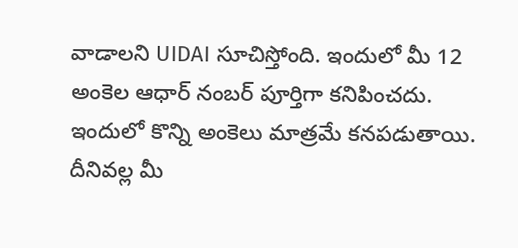వాడాలని UIDAI సూచిస్తోంది. ఇందులో మీ 12 అంకెల ఆధార్ నంబర్ పూర్తిగా కనిపించదు. ఇందులో కొన్ని అంకెలు మాత్రమే కనపడుతాయి. దీనివల్ల మీ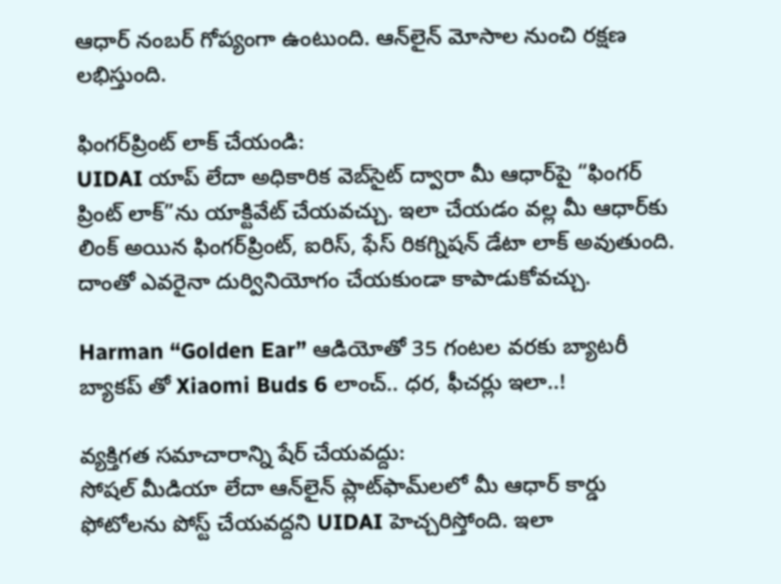ఆధార్ నంబర్ గోప్యంగా ఉంటుంది. ఆన్‌లైన్ మోసాల నుంచి రక్షణ లభిస్తుంది.

ఫింగర్‌ప్రింట్ లాక్ చేయండి:
UIDAI యాప్ లేదా అధికారిక వెబ్‌సైట్ ద్వారా మీ ఆధార్‌పై “ఫింగర్ ప్రింట్ లాక్”ను యాక్టివేట్ చేయవచ్చు. ఇలా చేయడం వల్ల మీ ఆధార్‌కు లింక్ అయిన ఫింగర్‌ప్రింట్, ఐరిస్, ఫేస్ రికగ్నిషన్ డేటా లాక్ అవుతుంది. దాంతో ఎవరైనా దుర్వినియోగం చేయకుండా కాపాడుకోవచ్చు.

Harman “Golden Ear” ఆడియోతో 35 గంటల వరకు బ్యాటరీ బ్యాకప్ తో Xiaomi Buds 6 లాంచ్.. ధర, ఫీచర్లు ఇలా..!

వ్యక్తిగత సమాచారాన్ని షేర్ చేయవద్దు:
సోషల్ మీడియా లేదా ఆన్‌లైన్ ప్లాట్‌ఫామ్‌లలో మీ ఆధార్ కార్డు ఫోటోలను పోస్ట్ చేయవద్దని UIDAI హెచ్చరిస్తోంది. ఇలా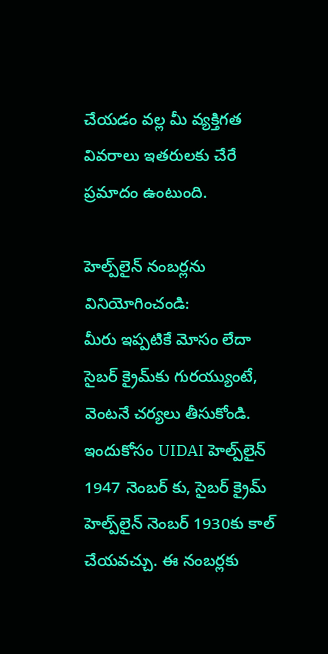చేయడం వల్ల మీ వ్యక్తిగత వివరాలు ఇతరులకు చేరే ప్రమాదం ఉంటుంది.

హెల్ప్‌లైన్ నంబర్లను వినియోగించండి:
మీరు ఇప్పటికే మోసం లేదా సైబర్ క్రైమ్‌కు గురయ్యుంటే, వెంటనే చర్యలు తీసుకోండి. ఇందుకోసం UIDAI హెల్ప్‌లైన్ 1947 నెంబర్ కు, సైబర్ క్రైమ్ హెల్ప్‌లైన్ నెంబర్ 1930కు కాల్ చేయవచ్చు. ఈ నంబర్లకు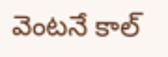వెంటనే కాల్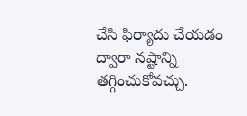చేసి ఫిర్యాదు చేయడం ద్వారా నష్టాన్ని తగ్గించుకోవచ్చు.